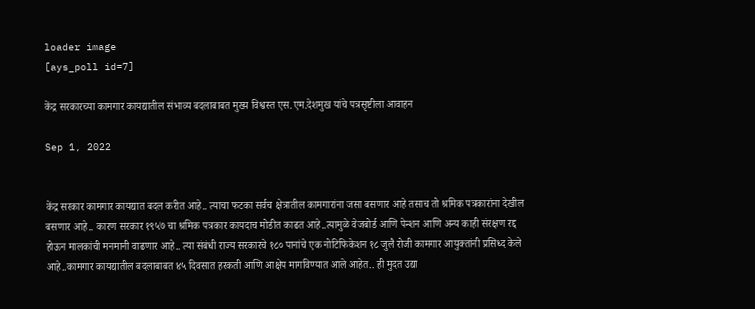loader image
[ays_poll id=7]

केंद्र सरकारच्या कामगार कायद्यातील संभाव्य बदलाबाबत मुख्य विश्वस्त एस.एम.देशमुख यांचे पत्रसृष्टीला आवाहन

Sep 1, 2022


केंद्र सरकार कामगार कायद्यात बदल करीत आहे.. त्याचा फटका सर्वच क्षेत्रातील कामगारांना जसा बसणार आहे तसाच तो श्रमिक पत्रकारांना देखील बसणार आहे.. कारण सरकार १९५७ चा श्रमिक पत्रकार कायदाच मोडीत काढत आहे..त्यामुळे वेजबोर्ड आणि पेन्शन आणि अन्य काही संरक्षण रद्द होऊन मालकांची मनमानी वाढणार आहे.. त्या संबंधी राज्य सरकारचे १८० पानांचे एक नोटिफिकेशन १८ जुलै रोजी कामगार आयुक्तांनी प्रसिध्द केले आहे..कामगार कायद्यातील बदलाबाबत ४५ दिवसात हरकती आणि आक्षेप मागविण्यात आले आहेत.. ही मुदत उद्या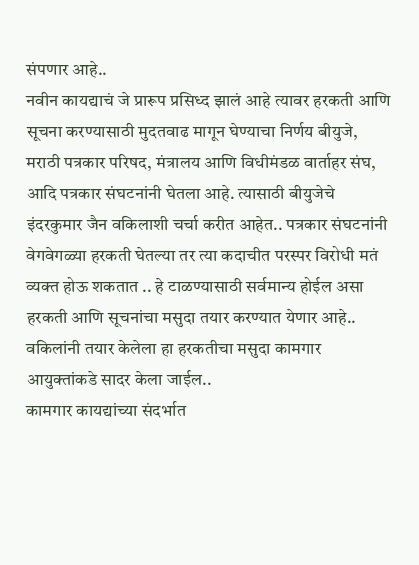संपणार आहे..
नवीन कायद्याचं जे प्रारूप प्रसिध्द झालं आहे त्यावर हरकती आणि सूचना करण्यासाठी मुदतवाढ मागून घेण्याचा निर्णय बीयुजे, मराठी पत्रकार परिषद, मंत्रालय आणि विधीमंडळ वार्ताहर संघ, आदि पत्रकार संघटनांनी घेतला आहे. त्यासाठी बीयुजेचे इंदरकुमार जैन वकिलाशी चर्चा करीत आहेत.. पत्रकार संघटनांनी वेगवेगळ्या हरकती घेतल्या तर त्या कदाचीत परस्पर विरोधी मतं व्यक्त होऊ शकतात .. हे टाळण्यासाठी सर्वमान्य होईल असा हरकती आणि सूचनांचा मसुदा तयार करण्यात येणार आहे.. वकिलांनी तयार केलेला हा हरकतीचा मसुदा कामगार आयुक्तांकडे सादर केला जाईल..
कामगार कायद्यांच्या संदर्भात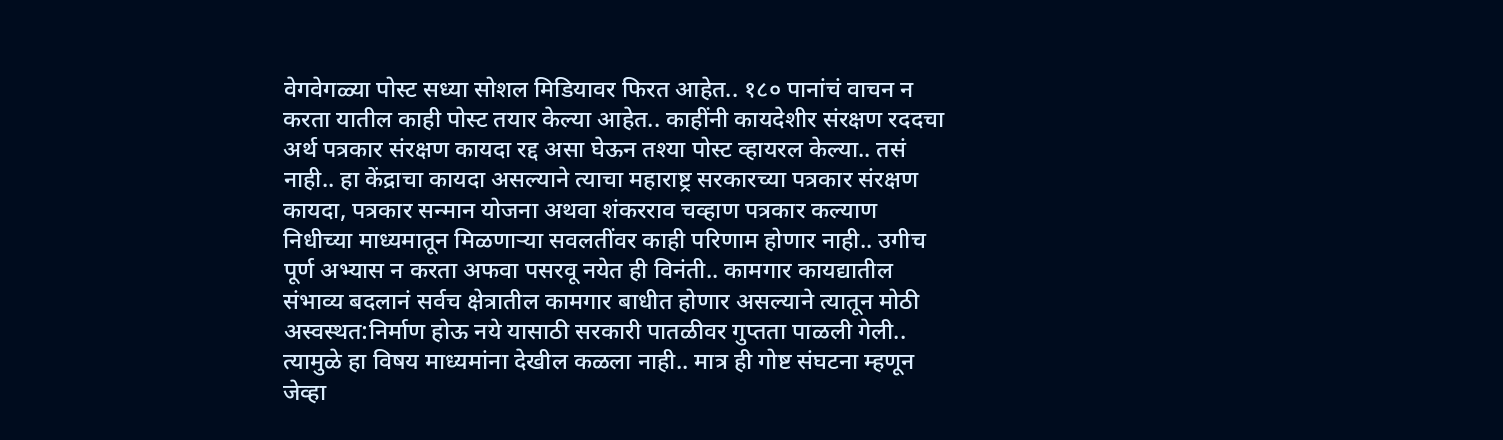वेगवेगळ्या पोस्ट सध्या सोशल मिडियावर फिरत आहेत.. १८० पानांचं वाचन न करता यातील काही पोस्ट तयार केल्या आहेत.. काहींनी कायदेशीर संरक्षण रददचा अर्थ पत्रकार संरक्षण कायदा रद्द असा घेऊन तश्या पोस्ट व्हायरल केल्या.. तसं नाही.. हा केंद्राचा कायदा असल्याने त्याचा महाराष्ट्र सरकारच्या पत्रकार संरक्षण कायदा, पत्रकार सन्मान योजना अथवा शंकरराव चव्हाण पत्रकार कल्याण निधीच्या माध्यमातून मिळणाऱ्या सवलतींवर काही परिणाम होणार नाही.. उगीच पूर्ण अभ्यास न करता अफवा पसरवू नयेत ही विनंती.. कामगार कायद्यातील संभाव्य बदलानं सर्वच क्षेत्रातील कामगार बाधीत होणार असल्याने त्यातून मोठी अस्वस्थत:निर्माण होऊ नये यासाठी सरकारी पातळीवर गुप्तता पाळली गेली.. त्यामुळे हा विषय माध्यमांना देखील कळला नाही.. मात्र ही गोष्ट संघटना म्हणून जेव्हा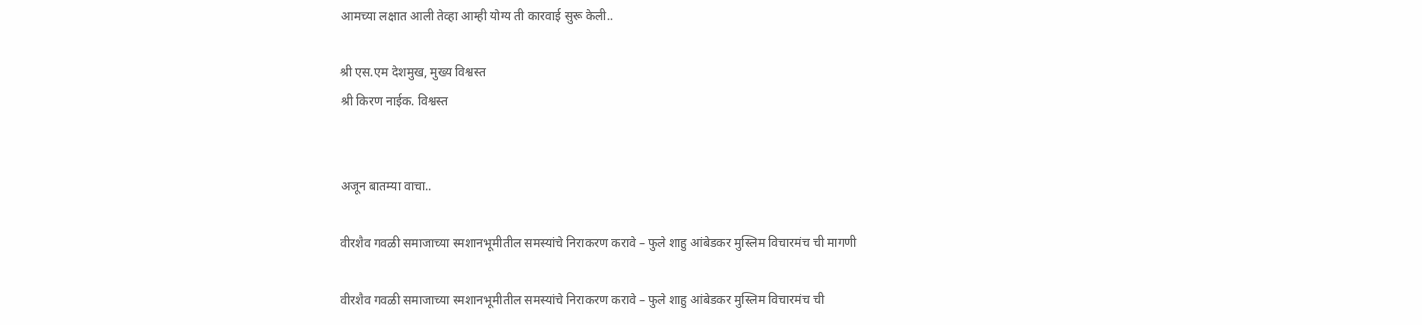आमच्या लक्षात आली तेव्हा आम्ही योग्य ती कारवाई सुरू केली..

श्री एस.एम देशमुख, मुख्य विश्वस्त
श्री किरण नाईक. विश्वस्त


अजून बातम्या वाचा..

वीरशैव गवळी समाजाच्या स्मशानभूमीतील समस्यांचे निराकरण करावे – फुले शाहु आंबेडकर मुस्लिम विचारमंच ची मागणी

वीरशैव गवळी समाजाच्या स्मशानभूमीतील समस्यांचे निराकरण करावे – फुले शाहु आंबेडकर मुस्लिम विचारमंच ची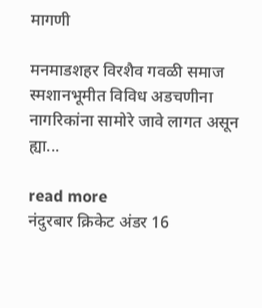मागणी

मनमाडशहर विरशैव गवळी समाज स्मशानभूमीत विविध अडचणीना नागरिकांना सामोरे जावे लागत असून ह्या...

read more
नंदुरबार क्रिकेट अंडर 16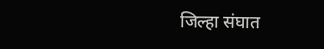जिल्हा संघात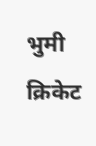भुमी क्रिकेट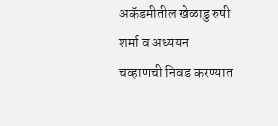अकॅडमीतील खेळाडु रुषी शर्मा व अध्ययन चव्हाणची निवड करण्यात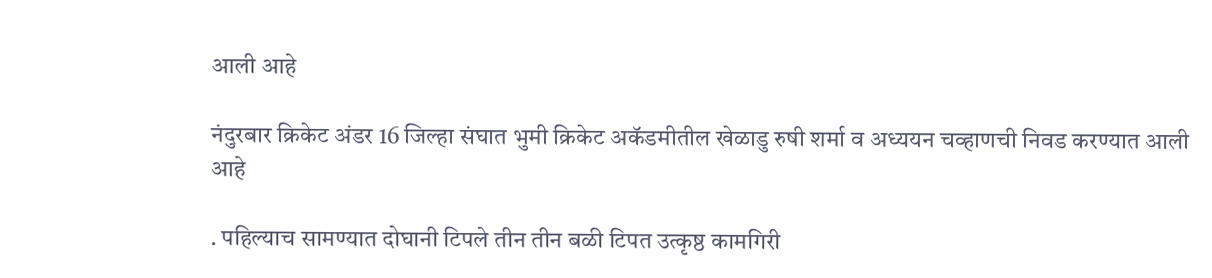आली आहे

नंदुरबार क्रिकेट अंडर 16 जिल्हा संघात भुमी क्रिकेट अकॅडमीतील खेळाडु रुषी शर्मा व अध्ययन चव्हाणची निवड करण्यात आली आहे

. पहिल्याच सामण्यात दोघानी टिपले तीन तीन बळी टिपत उत्कृष्ठ कामगिरी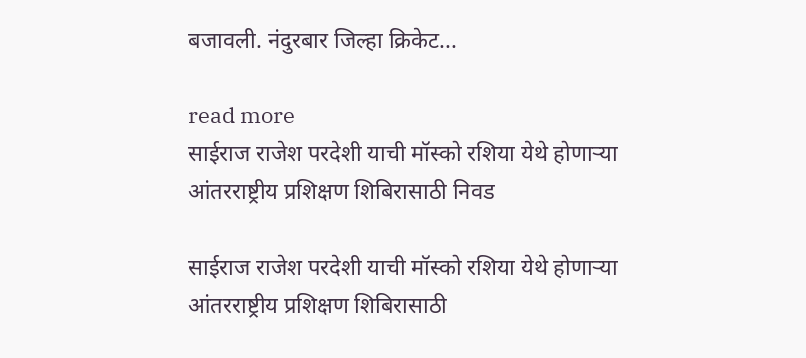बजावली. नंदुरबार जिल्हा क्रिकेट...

read more
साईराज राजेश परदेशी याची मॉस्को रशिया येथे होणाऱ्या आंतरराष्ट्रीय प्रशिक्षण शिबिरासाठी निवड

साईराज राजेश परदेशी याची मॉस्को रशिया येथे होणाऱ्या आंतरराष्ट्रीय प्रशिक्षण शिबिरासाठी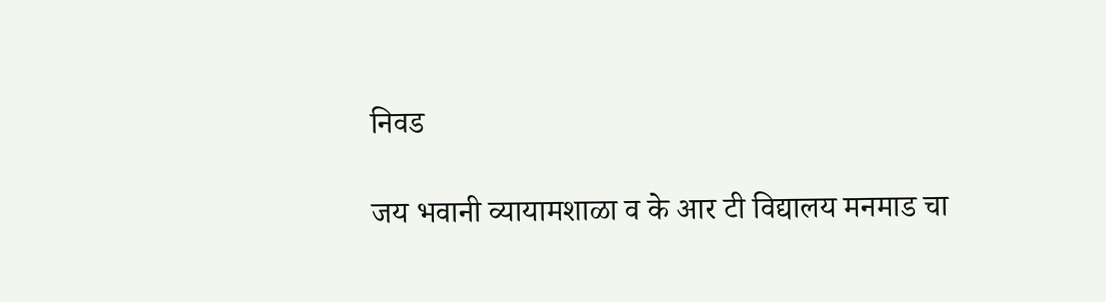निवड

जय भवानी व्यायामशाळा व के आर टी विद्यालय मनमाड चा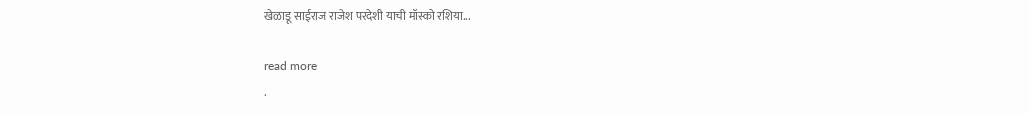खेळाडू साईराज राजेश परदेशी याची मॉस्को रशिया...

read more
.